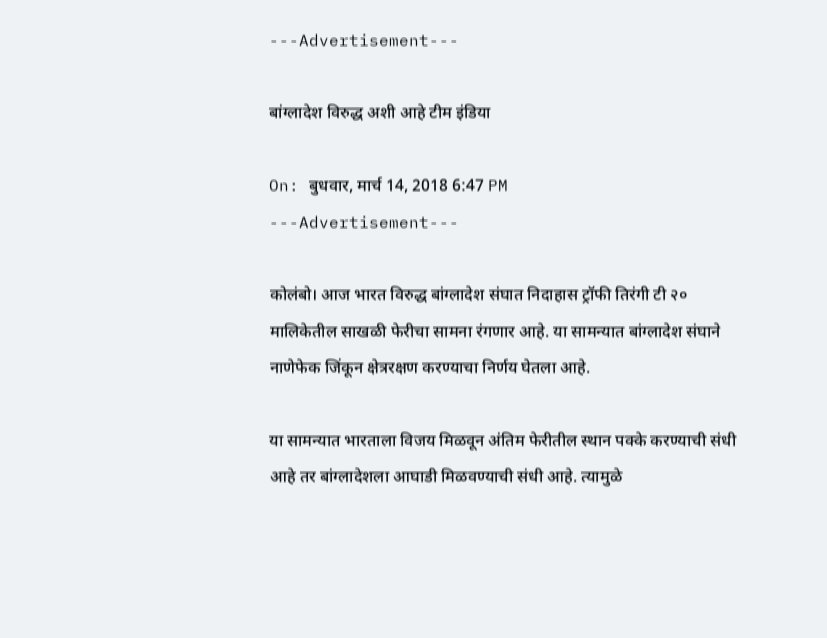---Advertisement---

बांग्लादेश विरुद्ध अशी आहे टीम इंडिया

On: बुधवार, मार्च 14, 2018 6:47 PM
---Advertisement---

कोलंबो। आज भारत विरुद्ध बांग्लादेश संघात निदाहास ट्रॉफी तिरंगी टी २० मालिकेतील साखळी फेरीचा सामना रंगणार आहे. या सामन्यात बांग्लादेश संघाने नाणेफेक जिंकून क्षेत्ररक्षण करण्याचा निर्णय घेतला आहे.

या सामन्यात भारताला विजय मिळवून अंतिम फेरीतील स्थान पक्के करण्याची संधी आहे तर बांग्लादेशला आघाडी मिळवण्याची संधी आहे. त्यामुळे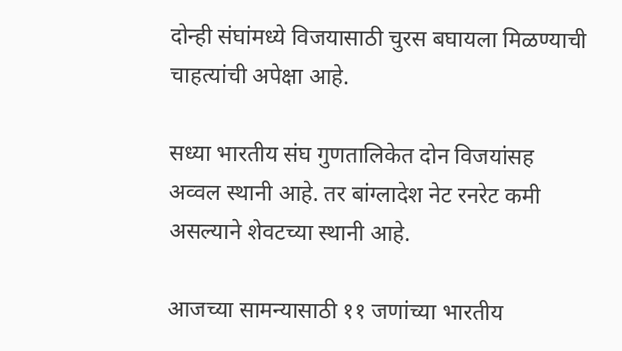दोन्ही संघांमध्ये विजयासाठी चुरस बघायला मिळण्याची चाहत्यांची अपेक्षा आहे.

सध्या भारतीय संघ गुणतालिकेत दोन विजयांसह अव्वल स्थानी आहे. तर बांग्लादेश नेट रनरेट कमी असल्याने शेवटच्या स्थानी आहे.

आजच्या सामन्यासाठी ११ जणांच्या भारतीय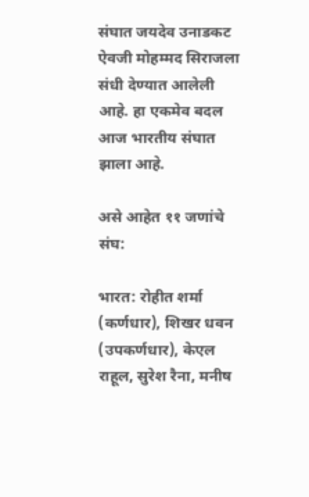संघात जयदेव उनाडकट ऐवजी मोहम्मद सिराजला संधी देण्यात आलेली आहे. हा एकमेव बदल आज भारतीय संघात झाला आहे.

असे आहेत ११ जणांचे संघ:

भारत: रोहीत शर्मा (कर्णधार), शिखर धवन (उपकर्णधार), केएल राहूल, सुरेश रैना, मनीष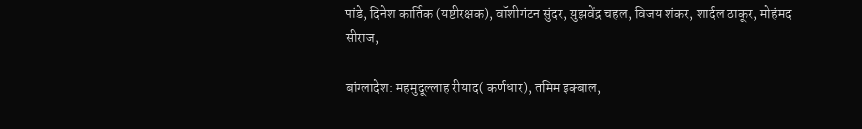पांडे, दिनेश कार्तिक (यष्टीरक्षक), वॉशीगंटन सुंदर, य़ुझवेंद्र चहल, विजय शंकर, शार्दल ठाकूर, मोहंमद सीराज,

बांग्लादेश: महमुदूल्लाह रीयाद( कर्णधार), तमिम इक्बाल,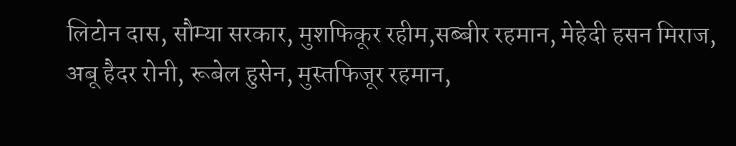लिटोन दास, सौम्या सरकार, मुशफिकूर रहीम,सब्बीर रहमान, मेहेदी हसन मिराज, अबू हैदर रोनी, रूबेल हुसेन, मुस्तफिजूर रहमान,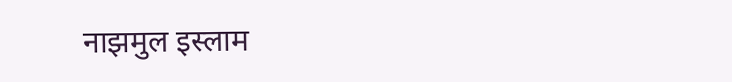नाझमुल इस्लाम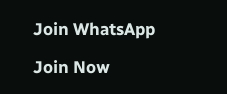Join WhatsApp

Join Now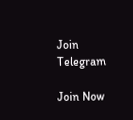Join Telegram

Join Now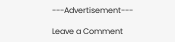---Advertisement---

Leave a Comment